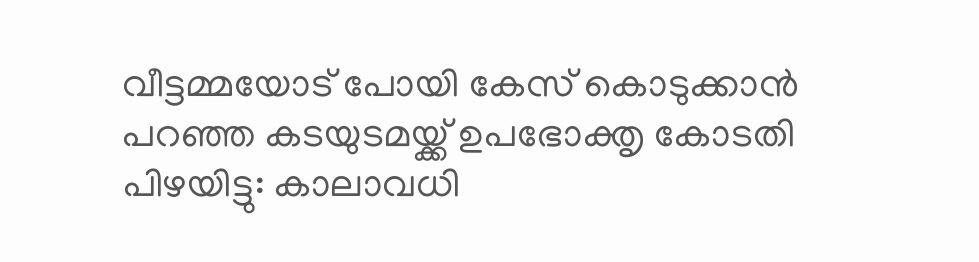വീട്ടമ്മയോട് പോയി കേസ് കൊടുക്കാൻ പറഞ്ഞ കടയുടമയ്ക്ക് ഉപഭോക്തൃ കോടതി പിഴയിട്ടു: കാലാവധി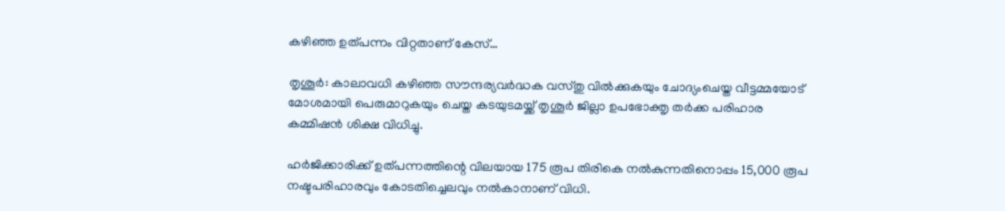കഴിഞ്ഞ ഉത്പന്നം വിറ്റതാണ് കേസ്…

തൃശൂർ: കാലാവധി കഴിഞ്ഞ സൗന്ദര്യവർദ്ധക വസ്തു വില്‍ക്കുകയും ചോദ്യംചെയ്ത വീട്ടമ്മയോട് മോശമായി പെരുമാറുകയും ചെയ്ത കടയുടമയ്ക്ക് തൃശൂർ ജില്ലാ ഉപഭോക്തൃ തർക്ക പരിഹാര കമ്മിഷൻ ശിക്ഷ വിധിച്ചു.

ഹർജിക്കാരിക്ക് ഉത്പന്നത്തിന്റെ വിലയായ 175 രൂപ തിരികെ നല്‍കുന്നതിനൊപ്പം 15,000 രൂപ നഷ്ടപരിഹാരവും കോടതിച്ചെലവും നല്‍കാനാണ് വിധി.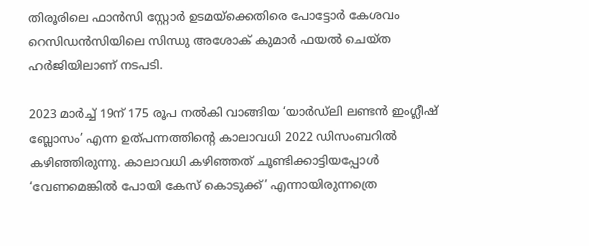തിരൂരിലെ ഫാൻസി സ്റ്റോർ ഉടമയ്‌ക്കെതിരെ പോട്ടോർ കേശവം റെസിഡൻസിയിലെ സിന്ധു അശോക് കുമാർ ഫയല്‍ ചെയ്ത ഹർജിയിലാണ് നടപടി.

2023 മാർച്ച്‌ 19ന് 175 രൂപ നല്‍കി വാങ്ങിയ ‘യാർഡ്‌ലി ലണ്ടൻ ഇംഗ്ലീഷ് ബ്ലോസം’ എന്ന ഉത്പന്നത്തിന്റെ കാലാവധി 2022 ഡിസംബറില്‍ കഴിഞ്ഞിരുന്നു. കാലാവധി കഴിഞ്ഞത് ചൂണ്ടിക്കാട്ടിയപ്പോള്‍ ‘വേണമെങ്കില്‍ പോയി കേസ് കൊടുക്ക്’ എന്നായിരുന്നത്രെ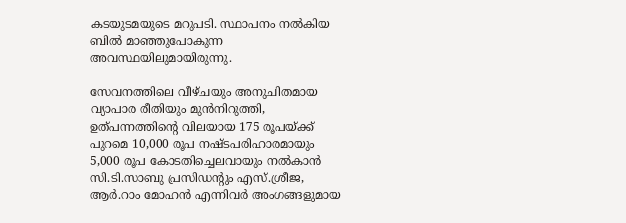കടയുടമയുടെ മറുപടി. സ്ഥാപനം നല്‍കിയ ബില്‍ മാഞ്ഞുപോകുന്ന അവസ്ഥയിലുമായിരുന്നു.

സേവനത്തിലെ വീഴ്ചയും അനുചിതമായ വ്യാപാര രീതിയും മുൻനിറുത്തി, ഉത്പന്നത്തിന്റെ വിലയായ 175 രൂപയ്ക്ക് പുറമെ 10,000 രൂപ നഷ്ടപരിഹാരമായും 5,000 രൂപ കോടതിച്ചെലവായും നല്‍കാൻ സി.ടി.സാബു പ്രസിഡന്റും എസ്.ശ്രീജ, ആർ.റാം മോഹൻ എന്നിവർ അംഗങ്ങളുമായ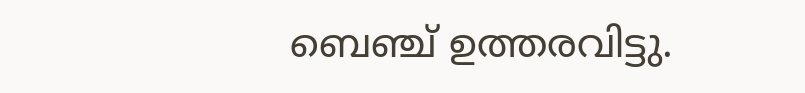ബെഞ്ച് ഉത്തരവിട്ടു.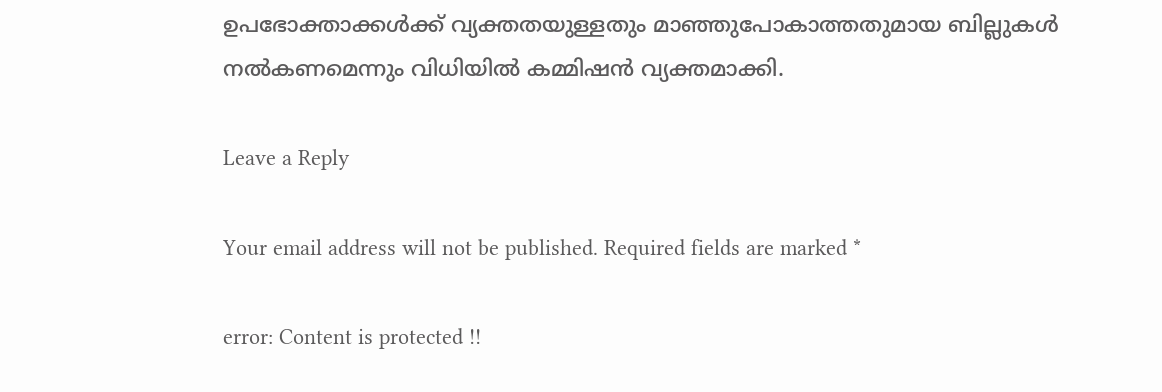ഉപഭോക്താക്കള്‍ക്ക് വ്യക്തതയുള്ളതും മാഞ്ഞുപോകാത്തതുമായ ബില്ലുകള്‍ നല്‍കണമെന്നും വിധിയില്‍ കമ്മിഷൻ വ്യക്തമാക്കി.

Leave a Reply

Your email address will not be published. Required fields are marked *

error: Content is protected !!